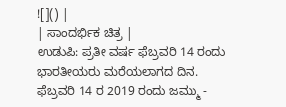![]() |
| ಸಾಂದರ್ಭಿಕ ಚಿತ್ರ |
ಉಡುಪಿ: ಪ್ರತೀ ವರ್ಷ ಫೆಬ್ರವರಿ 14 ರಂದು ಭಾರತೀಯರು ಮರೆಯಲಾಗದ ದಿನ.
ಫೆಬ್ರವರಿ 14 ರ 2019 ರಂದು ಜಮ್ಮು -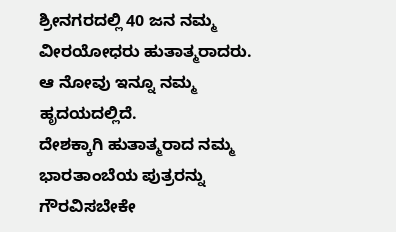ಶ್ರೀನಗರದಲ್ಲಿ 40 ಜನ ನಮ್ಮ ವೀರಯೋಧರು ಹುತಾತ್ಮರಾದರು. ಆ ನೋವು ಇನ್ನೂ ನಮ್ಮ ಹೃದಯದಲ್ಲಿದೆ.
ದೇಶಕ್ಕಾಗಿ ಹುತಾತ್ಮರಾದ ನಮ್ಮ ಭಾರತಾಂಬೆಯ ಪುತ್ರರನ್ನು ಗೌರವಿಸಬೇಕೇ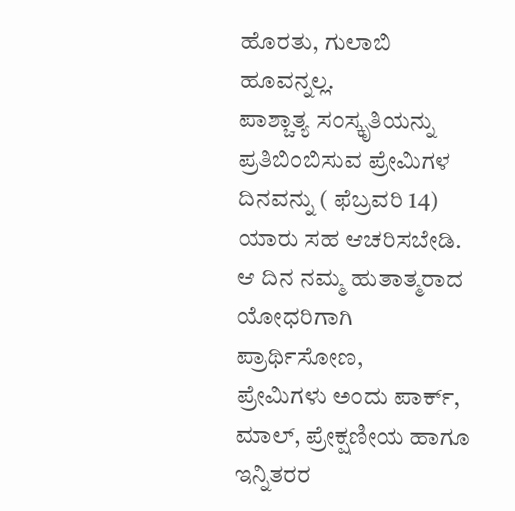ಹೊರತು, ಗುಲಾಬಿ ಹೂವನ್ನಲ್ಲ.
ಪಾಶ್ಚಾತ್ಯ ಸಂಸ್ಕೃತಿಯನ್ನು ಪ್ರತಿಬಿಂಬಿಸುವ ಪ್ರೇಮಿಗಳ ದಿನವನ್ನು ( ಫೆಬ್ರವರಿ 14) ಯಾರು ಸಹ ಆಚರಿಸಬೇಡಿ.
ಆ ದಿನ ನಮ್ಮ ಹುತಾತ್ಮರಾದ ಯೋಧರಿಗಾಗಿ ಪ್ರಾರ್ಥಿಸೋಣ,
ಪ್ರೇಮಿಗಳು ಅಂದು ಪಾರ್ಕ್, ಮಾಲ್, ಪ್ರೇಕ್ಷಣೀಯ ಹಾಗೂ ಇನ್ನಿತರರ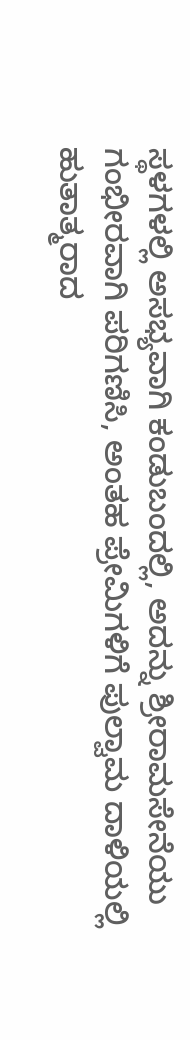ಸ್ಥಳಗಳಲ್ಲಿ ಅಸಭ್ಯವಾಗಿ ಕಂಡುಬಂದಲ್ಲಿ, ಅದನ್ನು ಶ್ರೀರಾಮಸೇನೆಯು ಗಂಭೀರವಾಗಿ ಪರಿಗಣಿಸಿ, ಅಂತಹ ಪ್ರೇಮಿಗಳಿಗೆ ಪುಲ್ವಾಮ ದಾಳಿಯಲ್ಲಿ ಹುತಾತ್ಮರಾದ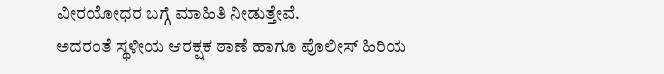ವೀರಯೋಧರ ಬಗ್ಗೆ ಮಾಹಿತಿ ನೀಡುತ್ತೇವೆ.
ಅದರಂತೆ ಸ್ಥಳೀಯ ಆರಕ್ಷಕ ಠಾಣೆ ಹಾಗೂ ಪೊಲೀಸ್ ಹಿರಿಯ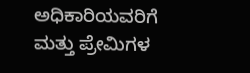ಅಧಿಕಾರಿಯವರಿಗೆ ಮತ್ತು ಪ್ರೇಮಿಗಳ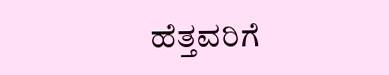ಹೆತ್ತವರಿಗೆ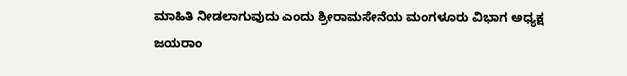ಮಾಹಿತಿ ನೀಡಲಾಗುವುದು ಎಂದು ಶ್ರೀರಾಮಸೇನೆಯ ಮಂಗಳೂರು ವಿಭಾಗ ಅಧ್ಯಕ್ಷ ಜಯರಾಂ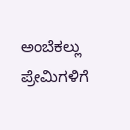ಅಂಬೆಕಲ್ಲು ಪ್ರೇಮಿಗಳಿಗೆ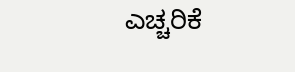ಎಚ್ಚರಿಕೆ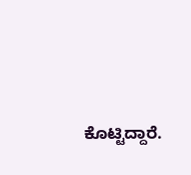ಕೊಟ್ಟಿದ್ದಾರೆ.